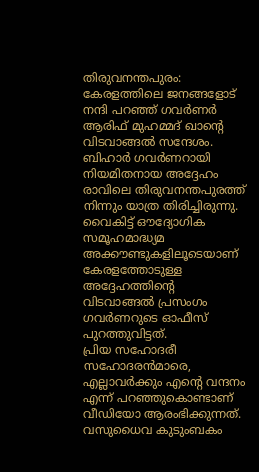തിരുവനന്തപുരം: കേരളത്തിലെ ജനങ്ങളോട് നന്ദി പറഞ്ഞ് ഗവർണർ ആരിഫ് മുഹമ്മദ് ഖാന്റെ വിടവാങ്ങൽ സന്ദേശം. ബിഹാർ ഗവർണറായി നിയമിതനായ അദ്ദേഹം രാവിലെ തിരുവനന്തപുരത്ത് നിന്നും യാത്ര തിരിച്ചിരുന്നു. വൈകിട്ട് ഔദ്യോഗിക സമൂഹമാദ്ധ്യമ അക്കൗണ്ടുകളിലൂടെയാണ് കേരളത്തോടുള്ള അദ്ദേഹത്തിന്റെ വിടവാങ്ങൽ പ്രസംഗം ഗവർണറുടെ ഓഫീസ് പുറത്തുവിട്ടത്.
പ്രിയ സഹോദരീ സഹോദരൻമാരെ, എല്ലാവർക്കും എന്റെ വന്ദനം എന്ന് പറഞ്ഞുകൊണ്ടാണ് വീഡിയോ ആരംഭിക്കുന്നത്. വസുധൈവ കുടുംബകം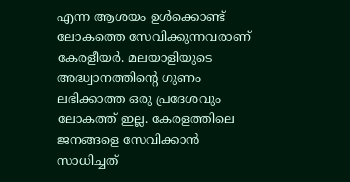എന്ന ആശയം ഉൾക്കൊണ്ട് ലോകത്തെ സേവിക്കുന്നവരാണ് കേരളീയർ. മലയാളിയുടെ അദ്ധ്വാനത്തിന്റെ ഗുണം ലഭിക്കാത്ത ഒരു പ്രദേശവും ലോകത്ത് ഇല്ല. കേരളത്തിലെ ജനങ്ങളെ സേവിക്കാൻ സാധിച്ചത്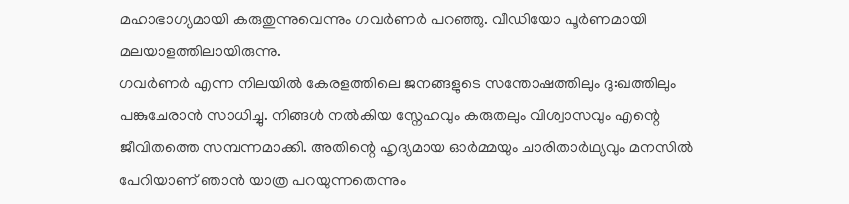മഹാഭാഗ്യമായി കരുതുന്നുവെന്നും ഗവർണർ പറഞ്ഞു. വീഡിയോ പൂർണമായി മലയാളത്തിലായിരുന്നു.
ഗവർണർ എന്ന നിലയിൽ കേരളത്തിലെ ജനങ്ങളുടെ സന്തോഷത്തിലും ദു:ഖത്തിലും പങ്കുചേരാൻ സാധിച്ചു. നിങ്ങൾ നൽകിയ സ്നേഹവും കരുതലും വിശ്വാസവും എന്റെ ജീവിതത്തെ സമ്പന്നമാക്കി. അതിന്റെ ഹൃദ്യമായ ഓർമ്മയും ചാരിതാർഥ്യവും മനസിൽ പേറിയാണ് ഞാൻ യാത്ര പറയുന്നതെന്നും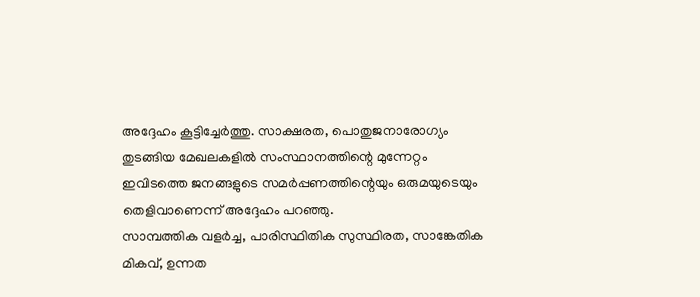അദ്ദേഹം കൂട്ടിച്ചേർത്തു. സാക്ഷരത, പൊതുജനാരോഗ്യം തുടങ്ങിയ മേഖലകളിൽ സംസ്ഥാനത്തിന്റെ മുന്നേറ്റം ഇവിടത്തെ ജനങ്ങളുടെ സമർപ്പണത്തിന്റെയും ഒരുമയുടെയും തെളിവാണെന്ന് അദ്ദേഹം പറഞ്ഞു.
സാമ്പത്തിക വളർച്ച, പാരിസ്ഥിതിക സുസ്ഥിരത, സാങ്കേതിക മികവ്, ഉന്നത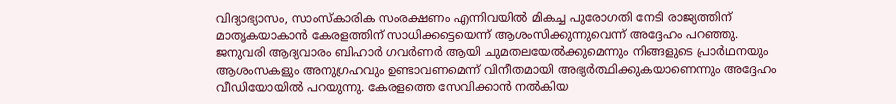വിദ്യാഭ്യാസം, സാംസ്കാരിക സംരക്ഷണം എന്നിവയിൽ മികച്ച പുരോഗതി നേടി രാജ്യത്തിന് മാതൃകയാകാൻ കേരളത്തിന് സാധിക്കട്ടെയെന്ന് ആശംസിക്കുന്നുവെന്ന് അദ്ദേഹം പറഞ്ഞു.
ജനുവരി ആദ്യവാരം ബിഹാർ ഗവർണർ ആയി ചുമതലയേൽക്കുമെന്നും നിങ്ങളുടെ പ്രാർഥനയും ആശംസകളും അനുഗ്രഹവും ഉണ്ടാവണമെന്ന് വിനീതമായി അഭ്യർത്ഥിക്കുകയാണെന്നും അദ്ദേഹം വീഡിയോയിൽ പറയുന്നു. കേരളത്തെ സേവിക്കാൻ നൽകിയ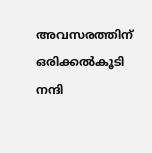അവസരത്തിന് ഒരിക്കൽകൂടി നന്ദി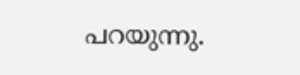പറയുന്നു.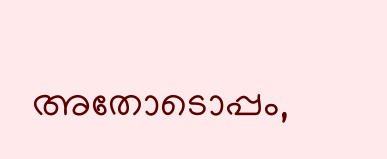അതോടൊപ്പം,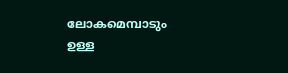ലോകമെമ്പാടും ഉള്ള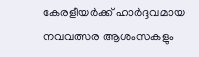കേരളീയർക്ക് ഹാർദ്ദവമായ നവവത്സര ആശംസകളും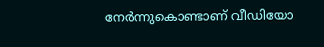നേർന്നുകൊണ്ടാണ് വീഡിയോ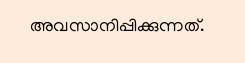അവസാനിപ്പിക്കുന്നത്.